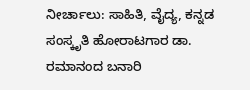ನೀರ್ಚಾಲು: ಸಾಹಿತಿ, ವೈದ್ಯ, ಕನ್ನಡ ಸಂಸ್ಕೃತಿ ಹೋರಾಟಗಾರ ಡಾ. ರಮಾನಂದ ಬನಾರಿ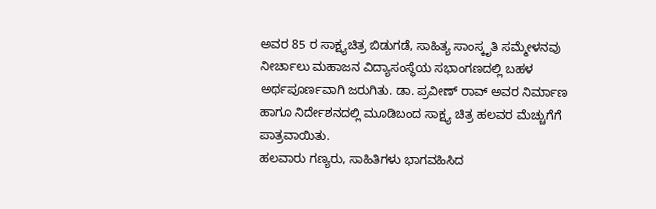ಅವರ 85 ರ ಸಾಕ್ಷ್ಯಚಿತ್ರ ಬಿಡುಗಡೆ, ಸಾಹಿತ್ಯ ಸಾಂಸ್ಕೃತಿ ಸಮ್ಮೇಳನವು ನೀರ್ಚಾಲು ಮಹಾಜನ ವಿದ್ಯಾಸಂಸ್ಥೆಯ ಸಭಾಂಗಣದಲ್ಲಿ ಬಹಳ ಅರ್ಥಪೂರ್ಣವಾಗಿ ಜರುಗಿತು. ಡಾ. ಪ್ರವೀಣ್ ರಾವ್ ಅವರ ನಿರ್ಮಾಣ ಹಾಗೂ ನಿರ್ದೇಶನದಲ್ಲಿ ಮೂಡಿಬಂದ ಸಾಕ್ಷ್ಯ ಚಿತ್ರ ಹಲವರ ಮೆಚ್ಚುಗೆಗೆ ಪಾತ್ರವಾಯಿತು.
ಹಲವಾರು ಗಣ್ಯರು, ಸಾಹಿತಿಗಳು ಭಾಗವಹಿಸಿದ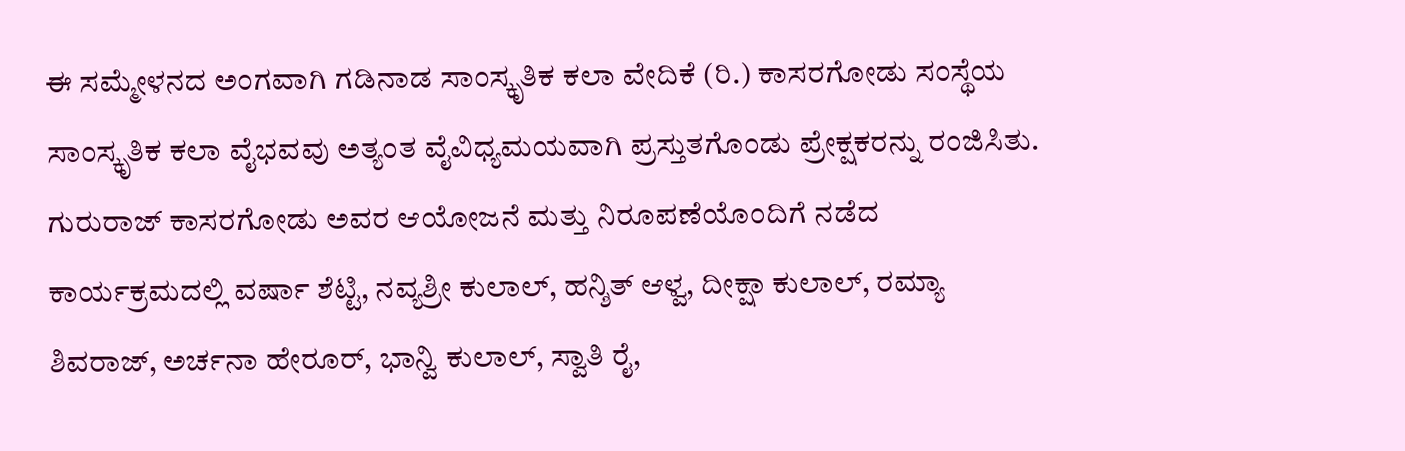ಈ ಸಮ್ಮೇಳನದ ಅಂಗವಾಗಿ ಗಡಿನಾಡ ಸಾಂಸ್ಕೃತಿಕ ಕಲಾ ವೇದಿಕೆ (ರಿ.) ಕಾಸರಗೋಡು ಸಂಸ್ಥೆಯ ಸಾಂಸ್ಕೃತಿಕ ಕಲಾ ವೈಭವವು ಅತ್ಯಂತ ವೈವಿಧ್ಯಮಯವಾಗಿ ಪ್ರಸ್ತುತಗೊಂಡು ಪ್ರೇಕ್ಷಕರನ್ನು ರಂಜಿಸಿತು. ಗುರುರಾಜ್ ಕಾಸರಗೋಡು ಅವರ ಆಯೋಜನೆ ಮತ್ತು ನಿರೂಪಣೆಯೊಂದಿಗೆ ನಡೆದ ಕಾರ್ಯಕ್ರಮದಲ್ಲಿ ವರ್ಷಾ ಶೆಟ್ಟಿ, ನವ್ಯಶ್ರೀ ಕುಲಾಲ್, ಹನ್ಶಿತ್ ಆಳ್ವ, ದೀಕ್ಷಾ ಕುಲಾಲ್, ರಮ್ಯಾ ಶಿವರಾಜ್, ಅರ್ಚನಾ ಹೇರೂರ್, ಭಾನ್ವಿ ಕುಲಾಲ್, ಸ್ವಾತಿ ರೈ,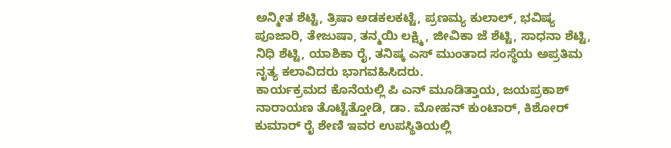ಅನ್ಮೀತ ಶೆಟ್ಟಿ, ತ್ರಿಷಾ ಅಡಕಲಕಟ್ಟೆ, ಪ್ರಣಮ್ಯ ಕುಲಾಲ್, ಭವಿಷ್ಯ ಪೂಜಾರಿ, ತೇಜುಷಾ, ತನ್ಮಯಿ ಲಕ್ಷ್ಮಿ, ಜೀವಿಕಾ ಜೆ ಶೆಟ್ಟಿ, ಸಾಧನಾ ಶೆಟ್ಟಿ, ನಿಧಿ ಶೆಟ್ಟಿ, ಯಾಶಿಕಾ ರೈ, ತನಿಷ್ಕ ಎಸ್ ಮುಂತಾದ ಸಂಸ್ಥೆಯ ಅಪ್ರತಿಮ ನೃತ್ಯ ಕಲಾವಿದರು ಭಾಗವಹಿಸಿದರು.
ಕಾರ್ಯಕ್ರಮದ ಕೊನೆಯಲ್ಲಿ ಪಿ ಎನ್ ಮೂಡಿತ್ತಾಯ, ಜಯಪ್ರಕಾಶ್ ನಾರಾಯಣ ತೊಟ್ಟೆತ್ತೋಡಿ, ಡಾ. ಮೋಹನ್ ಕುಂಟಾರ್, ಕಿಶೋರ್ ಕುಮಾರ್ ರೈ ಶೇಣಿ ಇವರ ಉಪಸ್ಥಿತಿಯಲ್ಲಿ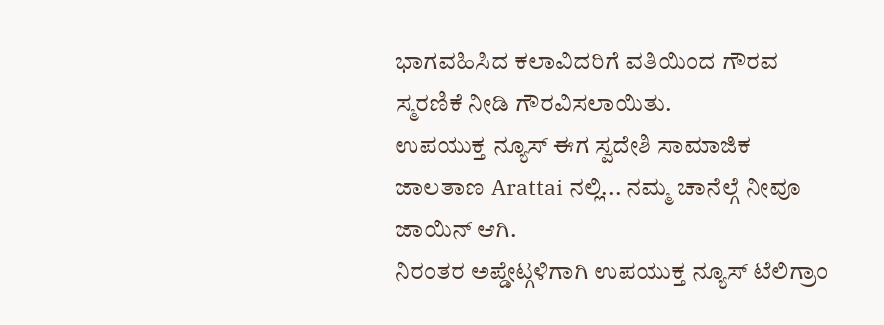ಭಾಗವಹಿಸಿದ ಕಲಾವಿದರಿಗೆ ವತಿಯಿಂದ ಗೌರವ ಸ್ಮರಣಿಕೆ ನೀಡಿ ಗೌರವಿಸಲಾಯಿತು.
ಉಪಯುಕ್ತ ನ್ಯೂಸ್ ಈಗ ಸ್ವದೇಶಿ ಸಾಮಾಜಿಕ ಜಾಲತಾಣ Arattai ನಲ್ಲಿ... ನಮ್ಮ ಚಾನೆಲ್ಗೆ ನೀವೂ ಜಾಯಿನ್ ಆಗಿ.
ನಿರಂತರ ಅಪ್ಡೇಟ್ಗಳಿಗಾಗಿ ಉಪಯುಕ್ತ ನ್ಯೂಸ್ ಟೆಲಿಗ್ರಾಂ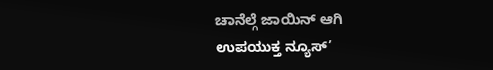ಚಾನೆಲ್ಗೆ ಜಾಯಿನ್ ಆಗಿ
ಉಪಯುಕ್ತ ನ್ಯೂಸ್’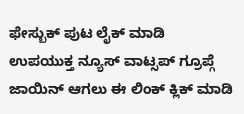ಫೇಸ್ಬುಕ್ ಪುಟ ಲೈಕ್ ಮಾಡಿ
ಉಪಯುಕ್ತ ನ್ಯೂಸ್ ವಾಟ್ಸಪ್ ಗ್ರೂಪ್ಗೆ ಜಾಯಿನ್ ಆಗಲು ಈ ಲಿಂಕ್ ಕ್ಲಿಕ್ ಮಾಡಿ